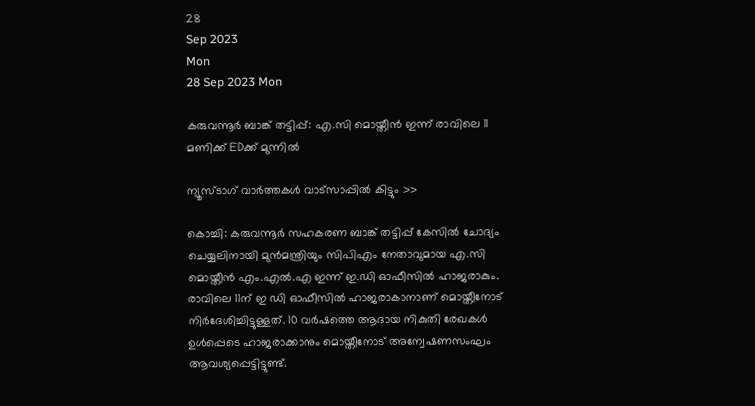28
Sep 2023
Mon
28 Sep 2023 Mon

കരുവന്നൂര്‍ ബാങ്ക് തട്ടിപ്പ്: എ.സി മൊയ്തീന്‍ ഇന്ന് രാവിലെ 11 മണിക്ക് EDക്ക് മുന്നില്‍

ന്യൂസ്ടാഗ് വാര്‍ത്തകള്‍ വാട്‌സാപ്പില്‍ കിട്ടും >>

കൊച്ചി: കരുവന്നൂര്‍ സഹകരണ ബാങ്ക് തട്ടിപ്പ് കേസില്‍ ചോദ്യം ചെയ്യലിനായി മുന്‍മന്ത്രിയും സിപിഎം നേതാവുമായ എ.സി മൊയ്തീന്‍ എം.എല്‍.എ ഇന്ന് ഇ.ഡി ഓഫീസില്‍ ഹാജരാകും. രാവിലെ 11ന് ഇ ഡി ഓഫീസില്‍ ഹാജരാകാനാണ് മൊയ്തീനോട് നിര്‍ദേശിച്ചിട്ടുള്ളത്. 10 വര്‍ഷത്തെ ആദായ നികുതി രേഖകള്‍ ഉള്‍പ്പെടെ ഹാജരാക്കാനും മൊയ്തീനോട് അന്വേഷണസംഘം ആവശ്യപ്പെട്ടിട്ടുണ്ട്.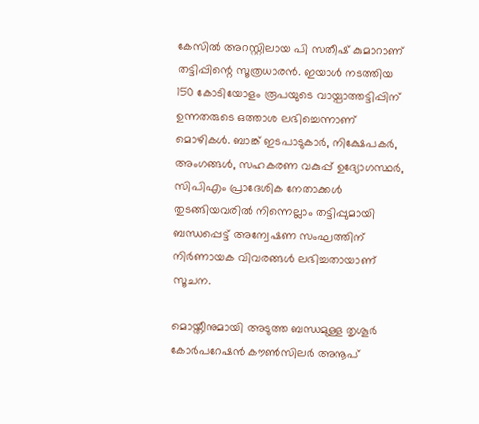കേസില്‍ അറസ്റ്റിലായ പി സതീഷ് കുമാറാണ് തട്ടിപ്പിന്റെ സൂത്രധാരന്‍. ഇയാള്‍ നടത്തിയ 150 കോടിയോളം രൂപയുടെ വായ്പാത്തട്ടിപ്പിന് ഉന്നതരുടെ ഒത്താശ ലഭിച്ചെന്നാണ് മൊഴികള്‍. ബാങ്ക് ഇടപാടുകാര്‍, നിക്ഷേപകര്‍, അംഗങ്ങള്‍, സഹകരണ വകുപ്പ് ഉദ്യോഗസ്ഥര്‍, സിപിഎം പ്രാദേശിക നേതാക്കള്‍ തുടങ്ങിയവരില്‍ നിന്നെല്ലാം തട്ടിപ്പുമായി ബന്ധപ്പെട്ട് അന്വേഷണ സംഘത്തിന് നിര്‍ണായക വിവരങ്ങള്‍ ലഭിച്ചതായാണ് സൂചന.

മൊയ്തീനുമായി അടുത്ത ബന്ധമുള്ള തൃശൂര്‍ കോര്‍പറേഷന്‍ കൗണ്‍സിലര്‍ അനൂപ്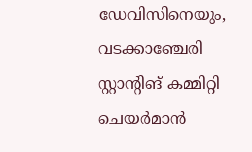ഡേവിസിനെയും, വടക്കാഞ്ചേരി സ്റ്റാന്റിങ് കമ്മിറ്റി ചെയര്‍മാന്‍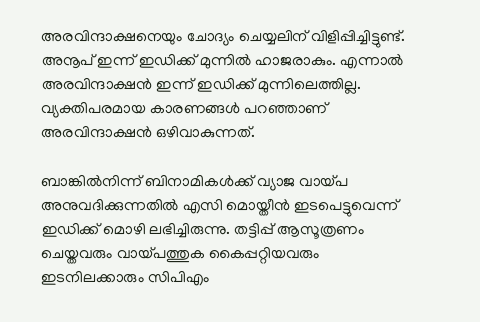അരവിന്ദാക്ഷനെയും ചോദ്യം ചെയ്യലിന് വിളിപ്പിച്ചിട്ടുണ്ട്. അനൂപ് ഇന്ന് ഇഡിക്ക് മുന്നില്‍ ഹാജരാകും. എന്നാല്‍ അരവിന്ദാക്ഷന്‍ ഇന്ന് ഇഡിക്ക് മുന്നിലെത്തില്ല. വ്യക്തിപരമായ കാരണങ്ങള്‍ പറഞ്ഞാണ് അരവിന്ദാക്ഷന്‍ ഒഴിവാകുന്നത്.

ബാങ്കില്‍നിന്ന് ബിനാമികള്‍ക്ക് വ്യാജ വായ്പ അനുവദിക്കുന്നതില്‍ എസി മൊയ്തീന്‍ ഇടപെട്ടുവെന്ന് ഇഡിക്ക് മൊഴി ലഭിച്ചിരുന്നു. തട്ടിപ്പ് ആസൂത്രണം ചെയ്തവരും വായ്പത്തുക കൈപ്പറ്റിയവരും ഇടനിലക്കാരും സിപിഎം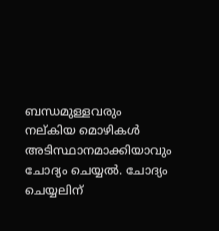ബന്ധമുള്ളവരും നല്കിയ മൊഴികള്‍ അടിസ്ഥാനമാക്കിയാവും ചോദ്യം ചെയ്യല്‍. ചോദ്യം ചെയ്യലിന്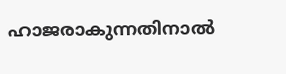ഹാജരാകുന്നതിനാല്‍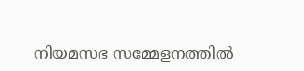നിയമസഭ സമ്മേളനത്തില്‍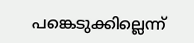പങ്കെടുക്കില്ലെന്ന്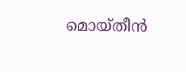മൊയ്തീന്‍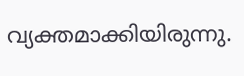വ്യക്തമാക്കിയിരുന്നു.